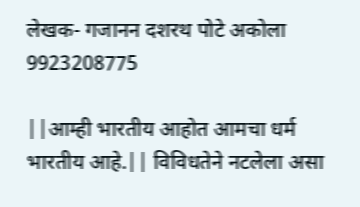लेखक- गजानन दशरथ पोटे अकोला 9923208775

||आम्ही भारतीय आहोत आमचा धर्म भारतीय आहे.|| विविधतेने नटलेला असा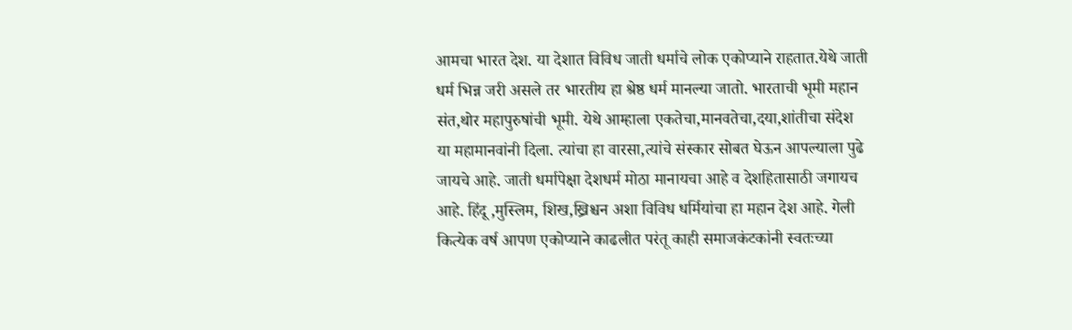आमचा भारत देश. या देशात विविध जाती धर्माचे लोक एकोप्याने राहतात.येथे जाती धर्म भिन्न जरी असले तर भारतीय हा श्रेष्ठ धर्म मानल्या जातो. भारताची भूमी महान संत,थोर महापुरुषांची भूमी. येथे आम्हाला एकतेचा,मानवतेचा,दया,शांतीचा संदेश या महामानवांनी दिला. त्यांचा हा वारसा,त्यांचे संस्कार सोबत घेऊन आपल्याला पुढे जायचे आहे. जाती धर्मापेक्षा देशधर्म मोठा मानायचा आहे व देशहितासाठी जगायच आहे. हिंदू ,मुस्लिम, शिख,ख्रिश्चन अशा विविध धर्मियांचा हा महान देश आहे. गेली कित्येक वर्ष आपण एकोप्याने काढलीत परंतू काही समाजकंटकांनी स्वतःच्या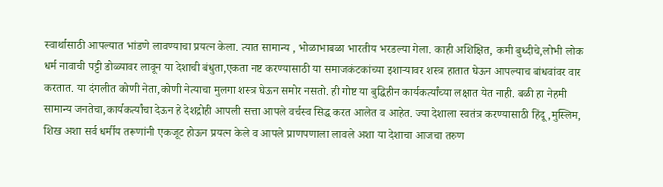स्वार्थासाठी आपल्यात भांडणे लावण्याचा प्रयत्न केला. त्यात सामान्य , भोळाभाबळा भारतीय भरडल्या गेला. काही अशिक्षित, कमी बुध्दीचे,लोभी लोक धर्म नावाची पट्टी डोळ्यावर लावून या देशाची बंधुता,एकता नष्ट करण्यासाठी या समाजकंटकांच्या इशाऱ्यावर शस्त्र हातात घेऊन आपल्याच बांधवांवर वार करतात. या दंगलीत कोणी नेता,कोणी नेत्याचा मुलगा शस्त्र घेऊन समोर नसतो. ही गोष्ट या बुद्धिहीन कार्यकर्त्यांच्या लक्षात येत नाही. बळी हा नेहमी सामान्य जनतेचा,कार्यकर्त्यांचा देऊन हे देशद्रोही आपली सत्ता आपले वर्चस्व सिद्ध करत आलेत व आहेत. ज्या देशाला स्वतंत्र करण्यासाठी हिंदू ,मुस्लिम, शिख अशा सर्व धर्मीय तरूणांनी एकजूट होऊन प्रयत्न केले व आपले प्राणपणाला लावले अशा या देशाचा आजचा तरुण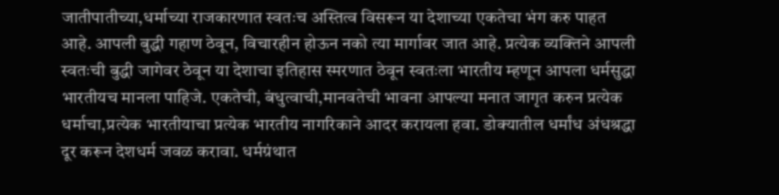जातीपातीच्या,धर्माच्या राजकारणात स्वतःच अस्तित्व विसरून या देशाच्या एकतेचा भंग करु पाहत आहे. आपली बुद्धी गहाण ठेवून, विचारहीन होऊन नको त्या मार्गावर जात आहे. प्रत्येक व्यक्तिने आपली स्वतःची बुद्धी जागेवर ठेवून या देशाचा इतिहास स्मरणात ठेवून स्वतःला भारतीय म्हणून आपला धर्मसुद्धा भारतीयच मानला पाहिजे. एकतेची, बंधुत्वाची,मानवतेची भावना आपल्या मनात जागृत करुन प्रत्येक धर्माचा,प्रत्येक भारतीयाचा प्रत्येक भारतीय नागरिकाने आदर करायला हवा. डोक्यातील धर्मांध अंधश्रद्धा दूर करून देशधर्म जवळ करावा. धर्मग्रंथात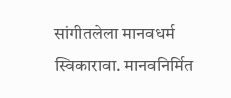सांगीतलेला मानवधर्म स्विकारावा. मानवनिर्मित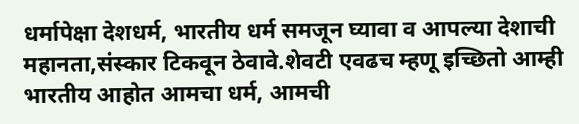धर्मापेक्षा देशधर्म, भारतीय धर्म समजून घ्यावा व आपल्या देशाची महानता,संस्कार टिकवून ठेवावे.शेवटी एवढच म्हणू इच्छितो आम्ही भारतीय आहोत आमचा धर्म, आमची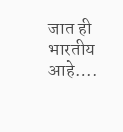जात ही भारतीय आहे….